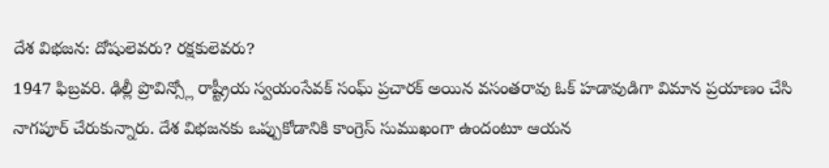దేశ విభజన: దోషులెవరు? రక్షకులెవరు?
1947 ఫిబ్రవరి. ఢిల్లీ ప్రొవిన్స్లో రాష్ట్రీయ స్వయంసేవక్ సంఘ్ ప్రచారక్ అయిన వసంతరావు ఓక్ హడావుడిగా విమాన ప్రయాణం చేసి నాగపూర్ చేరుకున్నారు. దేశ విభజనకు ఒప్పుకోడానికి కాంగ్రెస్ సుముఖంగా ఉందంటూ ఆయన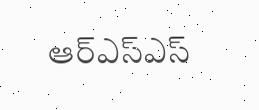ఆర్ఎస్ఎస్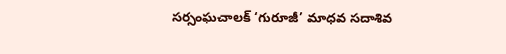సర్సంఘచాలక్ ‘గురూజీ’ మాధవ సదాశివ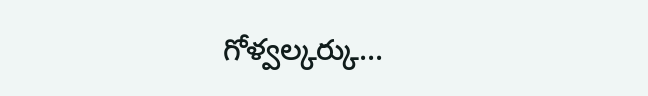గోళ్వల్కర్కు...